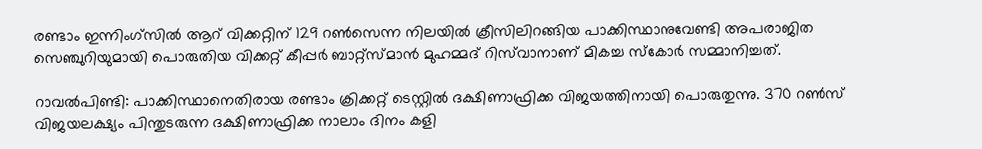രണ്ടാം ഇന്നിംഗ്സിൽ ആറ് വിക്കറ്റിന് 129 റണ്‍സെന്ന നിലയില്‍ ക്രീസിലിറങ്ങിയ പാക്കിസ്ഥാനുവേണ്ടി അപരാജിത സെഞ്ചുറിയുമായി പൊരുതിയ വിക്കറ്റ് കീപ്പര്‍ ബാറ്റ്സ്മാന്‍ മുഹമ്മദ് റിസ്‌വാനാണ് മികച്ച സ്കോര്‍ സമ്മാനിച്ചത്.

റാവല്‍പിണ്ടി: പാക്കിസ്ഥാനെതിരായ രണ്ടാം ക്രിക്കറ്റ് ടെസ്റ്റില്‍ ദക്ഷിണാഫ്രിക്ക വിജയത്തിനായി പൊരുതുന്നു. 370 റണ്‍സ് വിജയലക്ഷ്യം പിന്തുടരുന്ന ദക്ഷിണാഫ്രിക്ക നാലാം ദിനം കളി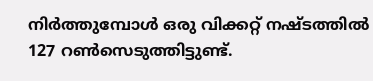നിര്‍ത്തുമ്പോള്‍ ഒരു വിക്കറ്റ് നഷ്ടത്തില്‍ 127 റണ്‍സെടുത്തിട്ടുണ്ട്.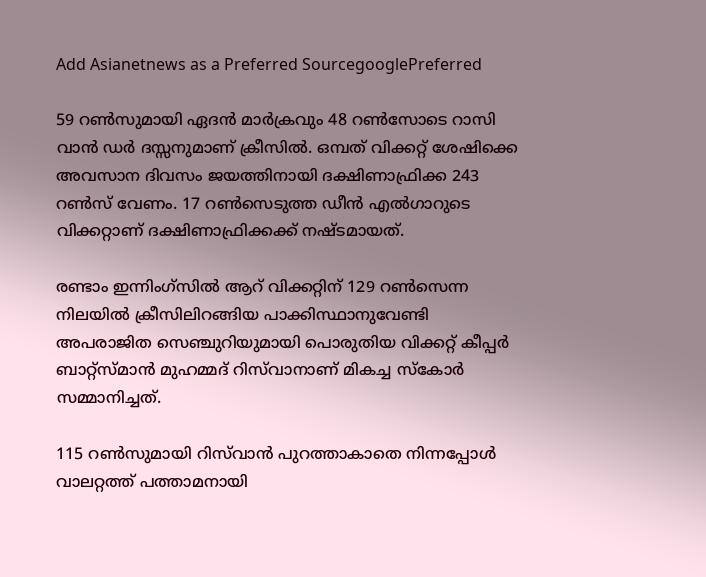Add Asianetnews as a Preferred SourcegooglePreferred

59 റണ്‍സുമായി ഏദന്‍ മാര്‍ക്രവും 48 റണ്‍സോടെ റാസി വാന്‍ ഡര്‍ ദസ്സനുമാണ് ക്രീസില്‍. ഒമ്പത് വിക്കറ്റ് ശേഷിക്കെ അവസാന ദിവസം ജയത്തിനായി ദക്ഷിണാഫ്രിക്ക 243 റണ്‍സ് വേണം. 17 റണ്‍സെടുത്ത ഡീന്‍ എല്‍ഗാറുടെ വിക്കറ്റാണ് ദക്ഷിണാഫ്രിക്കക്ക് നഷ്ടമായത്.

രണ്ടാം ഇന്നിംഗ്സിൽ ആറ് വിക്കറ്റിന് 129 റണ്‍സെന്ന നിലയില്‍ ക്രീസിലിറങ്ങിയ പാക്കിസ്ഥാനുവേണ്ടി അപരാജിത സെഞ്ചുറിയുമായി പൊരുതിയ വിക്കറ്റ് കീപ്പര്‍ ബാറ്റ്സ്മാന്‍ മുഹമ്മദ് റിസ്‌വാനാണ് മികച്ച സ്കോര്‍ സമ്മാനിച്ചത്.

115 റണ്‍സുമായി റിസ്‌വാന്‍ പുറത്താകാതെ നിന്നപ്പോള്‍ വാലറ്റത്ത് പത്താമനായി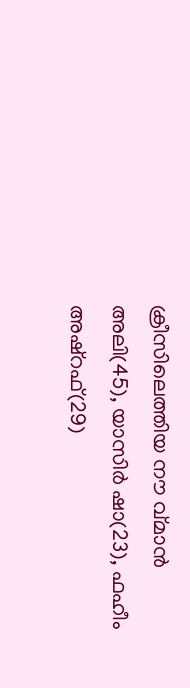ക്രീസിലെത്തിയ നൗ വ്‌മാന്‍ അലി(45), യാസിര്‍ ഷാ(23), ഫഹീം അഷ്റഫ്(29)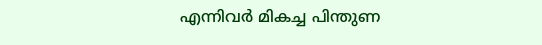എന്നിവര്‍ മികച്ച പിന്തുണ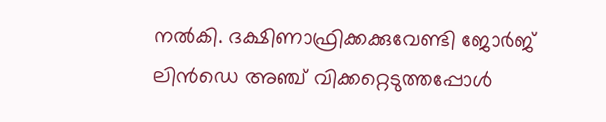നല്‍കി. ദക്ഷിണാഫ്രിക്കക്കുവേണ്ടി ജോര്‍ജ് ലിന്‍ഡെ അഞ്ച് വിക്കറ്റെടുത്തപ്പോള്‍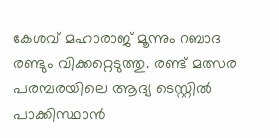കേശവ് മഹാരാജ് മൂന്നും റബാദ രണ്ടും വിക്കറ്റെടുത്തു. രണ്ട് മത്സര പരമ്പരയിലെ ആദ്യ ടെസ്റ്റില്‍ പാക്കിസ്ഥാന്‍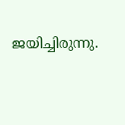ജയിച്ചിരുന്നു.